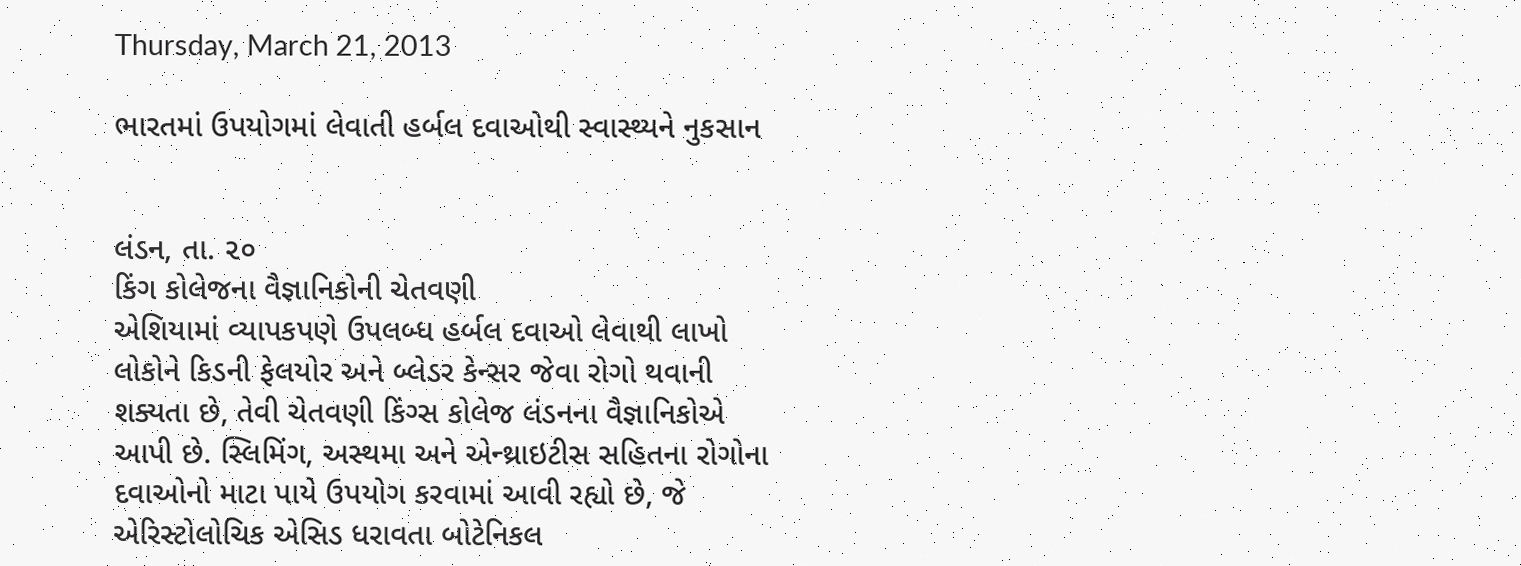Thursday, March 21, 2013

ભારતમાં ઉપયોગમાં લેવાતી હર્બલ દવાઓથી સ્વાસ્થ્યને નુકસાન


લંડન, તા. ૨૦
કિંગ કોલેજના વૈજ્ઞાનિકોની ચેતવણી
એશિયામાં વ્યાપકપણે ઉપલબ્ધ હર્બલ દવાઓ લેવાથી લાખો લોકોને કિડની ફેલયોર અને બ્લેડર કેન્સર જેવા રોગો થવાની શક્યતા છે, તેવી ચેતવણી કિંગ્સ કોલેજ લંડનના વૈજ્ઞાનિકોએ આપી છે. સ્લિમિંગ, અસ્થમા અને એન્થ્રાઇટીસ સહિતના રોગોના દવાઓનો માટા પાયે ઉપયોગ કરવામાં આવી રહ્યો છે, જે એરિસ્ટોલોચિક એસિડ ધરાવતા બોટેનિકલ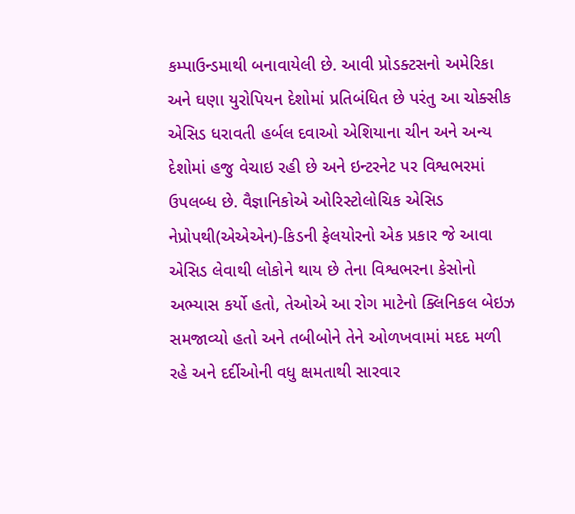કમ્પાઉન્ડમાથી બનાવાયેલી છે. આવી પ્રોડક્ટસનો અમેરિકા અને ઘણા યુરોપિયન દેશોમાં પ્રતિબંધિત છે પરંતુ આ ચોક્સીક એસિડ ધરાવતી હર્બલ દવાઓ એશિયાના ચીન અને અન્ય દેશોમાં હજુ વેચાઇ રહી છે અને ઇન્ટરનેટ પર વિશ્વભરમાં ઉપલબ્ધ છે. વૈજ્ઞાનિકોએ ઓરિસ્ટોલોચિક એસિડ નેપ્રોપથી(એએએન)-કિડની ફેલયોરનો એક પ્રકાર જે આવા એસિડ લેવાથી લોકોને થાય છે તેના વિશ્વભરના કેસોનો અભ્યાસ કર્યો હતો, તેઓએ આ રોગ માટેનો ક્લિનિકલ બેઇઝ સમજાવ્યો હતો અને તબીબોને તેને ઓળખવામાં મદદ મળી રહે અને દર્દીઓની વધુ ક્ષમતાથી સારવાર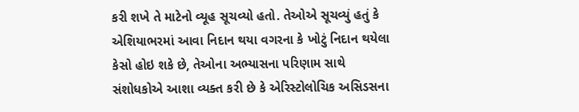કરી શખે તે માટેનો વ્યૂહ સૂચવ્યો હતો. તેઓએ સૂચવ્યું હતું કે એશિયાભરમાં આવા નિદાન થયા વગરના કે ખોટું નિદાન થયેલા કેસો હોઇ શકે છે, તેઓના અભ્યાસના પરિણામ સાથે સંશોધકોએ આશા વ્યક્ત કરી છે કે એરિસ્ટોલોચિક અસિડસના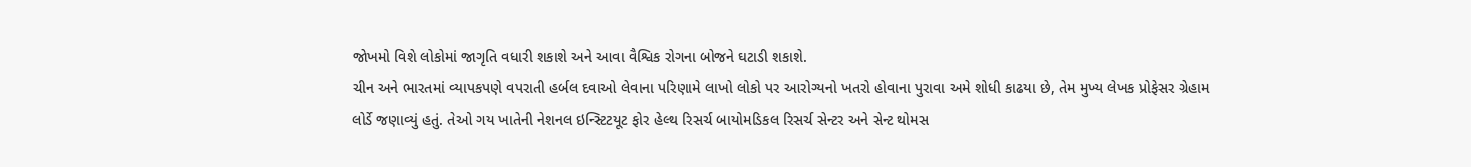જોખમો વિશે લોકોમાં જાગૃતિ વધારી શકાશે અને આવા વૈશ્વિક રોગના બોજને ઘટાડી શકાશે.
ચીન અને ભારતમાં વ્યાપકપણે વપરાતી હર્બલ દવાઓ લેવાના પરિણામે લાખો લોકો પર આરોગ્યનો ખતરો હોવાના પુરાવા અમે શોધી કાઢયા છે, તેમ મુખ્ય લેખક પ્રોફેસર ગ્રેહામ લોર્ડે જણાવ્યું હતું. તેઓ ગય ખાતેની નેશનલ ઇન્સ્ટિટયૂટ ફોર હેલ્થ રિસર્ચ બાયોમડિકલ રિસર્ચ સેન્ટર અને સેન્ટ થોમસ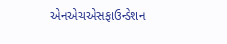એનએચએસફાઉન્ડેશન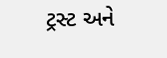ટ્રસ્ટ અને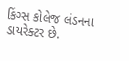કિંગ્સ કોલેજ લંડનના ડાયરેક્ટર છે.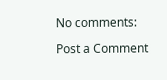No comments:

Post a Comment